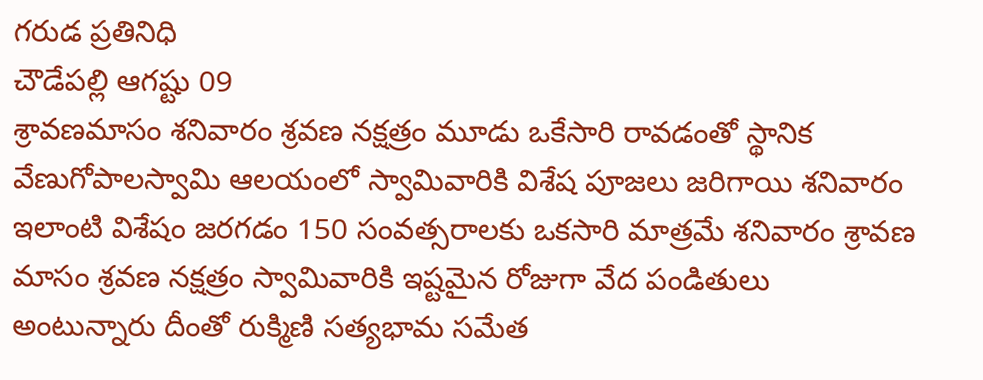గరుడ ప్రతినిధి
చౌడేపల్లి ఆగష్టు 09
శ్రావణమాసం శనివారం శ్రవణ నక్షత్రం మూడు ఒకేసారి రావడంతో స్థానిక వేణుగోపాలస్వామి ఆలయంలో స్వామివారికి విశేష పూజలు జరిగాయి శనివారం ఇలాంటి విశేషం జరగడం 150 సంవత్సరాలకు ఒకసారి మాత్రమే శనివారం శ్రావణ మాసం శ్రవణ నక్షత్రం స్వామివారికి ఇష్టమైన రోజుగా వేద పండితులు అంటున్నారు దీంతో రుక్మిణి సత్యభామ సమేత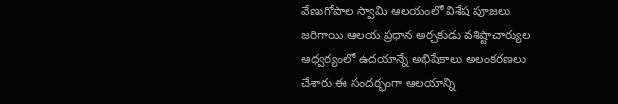వేణుగోపాల స్వామి ఆలయంలో విశేష పూజలు జరిగాయి ఆలయ ప్రధాన అర్చకుడు వశిష్టాచార్యుల ఆధ్వర్యంలో ఉదయాన్నే అభిషేకాలు అలంకరణలు చేశారు ఈ సందర్భంగా ఆలయాన్ని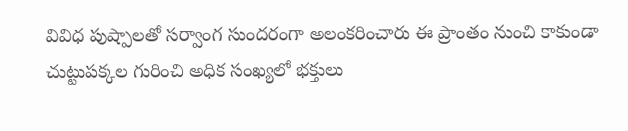వివిధ పుష్పాలతో సర్వాంగ సుందరంగా అలంకరించారు ఈ ప్రాంతం నుంచి కాకుండా చుట్టుపక్కల గురించి అధిక సంఖ్యలో భక్తులు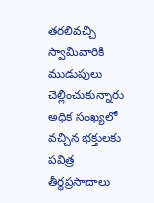తరలివచ్చి స్వామివారికి ముడుపులు చెల్లించుకున్నారు అధిక సంఖ్యలో వచ్చిన భక్తులకు పవిత్ర తీర్థప్రసాదాలు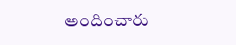అందించారు